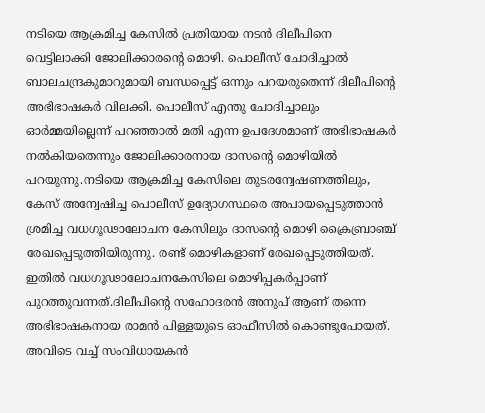നടിയെ ആക്രമിച്ച കേസില്‍ പ്രതിയായ നടന്‍ ദിലീപിനെ വെട്ടിലാക്കി ജോലിക്കാരന്റെ മൊഴി. പൊലീസ് ചോദിച്ചാല്‍ ബാലചന്ദ്രകുമാറുമായി ബന്ധപ്പെട്ട് ഒന്നും പറയരുതെന്ന് ദിലീപിന്റെ അഭിഭാഷകര്‍ വിലക്കി. പൊലീസ് എന്തു ചോദിച്ചാലും ഓര്‍മ്മയില്ലെന്ന് പറഞ്ഞാല്‍ മതി എന്ന ഉപദേശമാണ് അഭിഭാഷകര്‍ നല്‍കിയതെന്നും ജോലിക്കാരനായ ദാസന്റെ മൊഴിയില്‍ പറയുന്നു.നടിയെ ആക്രമിച്ച കേസിലെ തുടരന്വേഷണത്തിലും, കേസ് അന്വേഷിച്ച പൊലീസ് ഉദ്യോഗസ്ഥരെ അപായപ്പെടുത്താന്‍ ശ്രമിച്ച വധഗൂഢാലോചന കേസിലും ദാസന്റെ മൊഴി ക്രൈബ്രാഞ്ച് രേഖപ്പെടുത്തിയിരുന്നു. രണ്ട് മൊഴികളാണ് രേഖപ്പെടുത്തിയത്. ഇതില്‍ വധഗൂഢാലോചനകേസിലെ മൊഴിപ്പകര്‍പ്പാണ് പുറത്തുവന്നത്.ദിലീപിന്റെ സഹോദരന്‍ അനുപ് ആണ് തന്നെ അഭിഭാഷകനായ രാമന്‍ പിള്ളയുടെ ഓഫീസില്‍ കൊണ്ടുപോയത്. അവിടെ വച്ച് സംവിധായകന്‍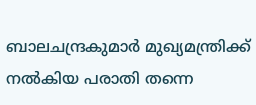ബാലചന്ദ്രകുമാര്‍ മുഖ്യമന്ത്രിക്ക് നല്‍കിയ പരാതി തന്നെ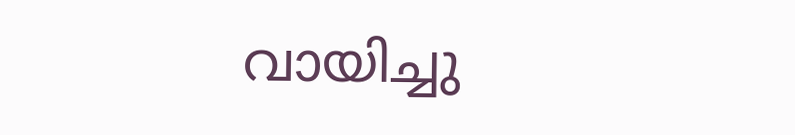വായിച്ചു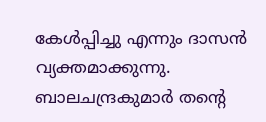കേള്‍പ്പിച്ചു എന്നും ദാസന്‍ വ്യക്തമാക്കുന്നു. ബാലചന്ദ്രകുമാര്‍ തന്റെ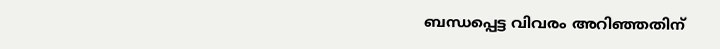ബന്ധപ്പെട്ട വിവരം അറിഞ്ഞതിന്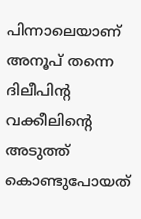പിന്നാലെയാണ് അനൂപ് തന്നെ ദിലീപിന്റ വക്കീലിന്റെ അടുത്ത് കൊണ്ടുപോയത്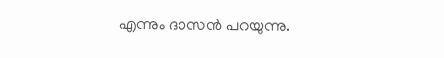എന്നും ദാസന്‍ പറയുന്നു.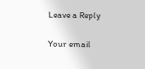Leave a Reply

Your email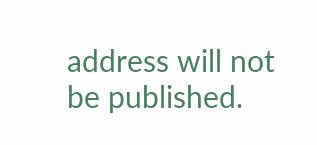address will not be published.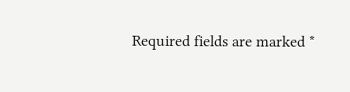Required fields are marked *